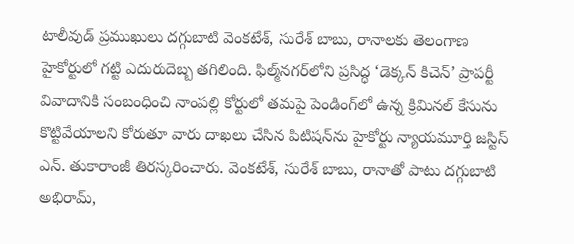టాలీవుడ్ ప్రముఖులు దగ్గుబాటి వెంకటేశ్, సురేశ్ బాబు, రానాలకు తెలంగాణ హైకోర్టులో గట్టి ఎదురుదెబ్బ తగిలింది. ఫిల్మ్‌నగర్‌లోని ప్రసిద్ధ ‘డెక్క‌న్ కిచెన్’ ప్రాపర్టీ వివాదానికి సంబంధించి నాంపల్లి కోర్టులో తమపై పెండింగ్‌లో ఉన్న క్రిమినల్ కేసును కొట్టివేయాలని కోరుతూ వారు దాఖలు చేసిన పిటిషన్‌ను హైకోర్టు న్యాయమూర్తి జస్టిస్ ఎన్. తుకారాంజీ తిరస్కరించారు. వెంకటేశ్, సురేశ్ బాబు, రానాతో పాటు దగ్గుబాటి అభిరామ్,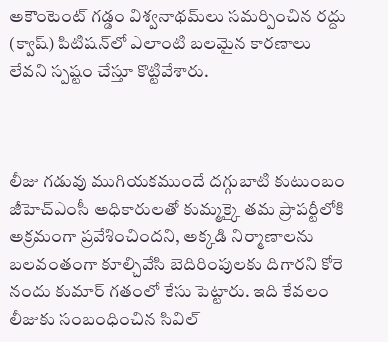అకౌంటెంట్ గడ్డం విశ్వనాథమ్‌లు సమర్పించిన రద్దు (క్వాష్) పిటిషన్‌లో ఎలాంటి బలమైన కారణాలు లేవని స్పష్టం చేస్తూ కొట్టివేశారు.



లీజు గడువు ముగియకముందే దగ్గుబాటి కుటుంబం జీహెచ్ఎంసీ అధికారులతో కుమ్మక్కై తమ ప్రాపర్టీలోకి అక్రమంగా ప్రవేశించిందని, అక్కడి నిర్మాణాలను బలవంతంగా కూల్చివేసి బెదిరింపులకు దిగారని కోరె నందు కుమార్ గతంలో కేసు పెట్టారు. ఇది కేవలం లీజుకు సంబంధించిన సివిల్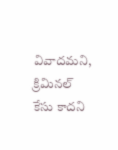వివాదమని, క్రిమినల్ కేసు కాదని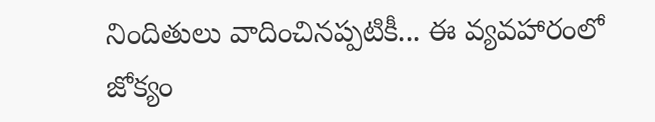నిందితులు వాదించినప్పటికీ... ఈ వ్యవహారంలో జోక్యం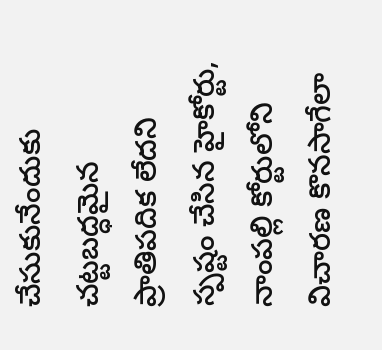చేసుకునేందుకు చట్టబద్ధమైన ప్రాతిపదిక లేదని స్పష్టం చేసిన హైకోర్టు, నాంపల్లి కోర్టులోని విచారణ కొనసాగేలా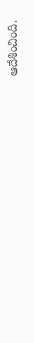ఆదేశించింది.